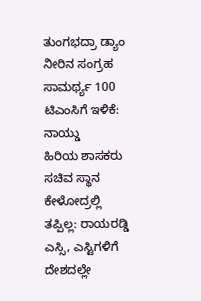ತುಂಗಭದ್ರಾ ಡ್ಯಾಂ ನೀರಿನ ಸಂಗ್ರಹ ಸಾಮರ್ಥ್ಯ 100 ಟಿಎಂಸಿಗೆ ಇಳಿಕೆ: ನಾಯ್ಡು
ಹಿರಿಯ ಶಾಸಕರು ಸಚಿವ ಸ್ಥಾನ ಕೇಳೋದ್ರಲ್ಲಿ ತಪ್ಪಿಲ್ಲ: ರಾಯರಡ್ಡಿ
ಎಸ್ಸಿ, ಎಸ್ಟಿಗಳಿಗೆ ದೇಶದಲ್ಲೇ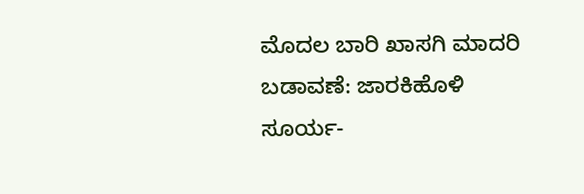ಮೊದಲ ಬಾರಿ ಖಾಸಗಿ ಮಾದರಿ ಬಡಾವಣೆ: ಜಾರಕಿಹೊಳಿ
ಸೂರ್ಯ-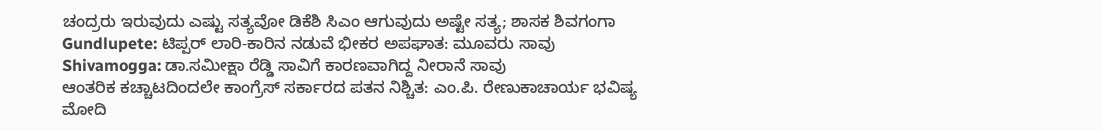ಚಂದ್ರರು ಇರುವುದು ಎಷ್ಟು ಸತ್ಯವೋ ಡಿಕೆಶಿ ಸಿಎಂ ಆಗುವುದು ಅಷ್ಟೇ ಸತ್ಯ; ಶಾಸಕ ಶಿವಗಂಗಾ
Gundlupete: ಟಿಪ್ಪರ್ ಲಾರಿ-ಕಾರಿನ ನಡುವೆ ಭೀಕರ ಅಪಘಾತ: ಮೂವರು ಸಾವು
Shivamogga: ಡಾ.ಸಮೀಕ್ಷಾ ರೆಡ್ಡಿ ಸಾವಿಗೆ ಕಾರಣವಾಗಿದ್ದ ನೀರಾನೆ ಸಾವು
ಆಂತರಿಕ ಕಚ್ಚಾಟದಿಂದಲೇ ಕಾಂಗ್ರೆಸ್ ಸರ್ಕಾರದ ಪತನ ನಿಶ್ಚಿತ: ಎಂ.ಪಿ. ರೇಣುಕಾಚಾರ್ಯ ಭವಿಷ್ಯ
ಮೋದಿ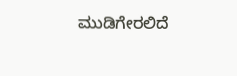ಮುಡಿಗೇರಲಿದೆ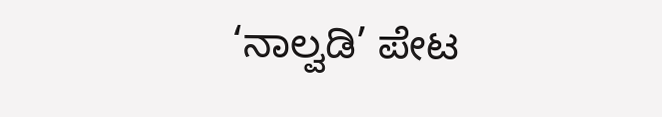‘ನಾಲ್ವಡಿ’ ಪೇಟ